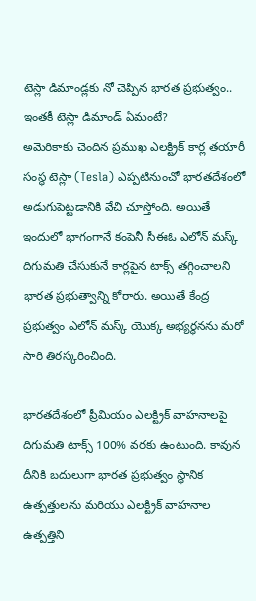టెస్లా డిమాండ్లకు నో చెప్పిన భారత ప్రభుత్వం.. ఇంతకీ టెస్లా డిమాండ్ ఏమంటే?
అమెరికాకు చెందిన ప్రముఖ ఎలక్ట్రిక్ కార్ల తయారీ సంస్థ టెస్లా (Tesla) ఎప్పటినుంచో భారతదేశంలో అడుగుపెట్టడానికి వేచి చూస్తోంది. అయితే ఇందులో భాగంగానే కంపెనీ సీఈఓ ఎలోన్ మస్క్ దిగుమతి చేసుకునే కార్లపైన టాక్స్ తగ్గించాలని భారత ప్రభుత్వాన్ని కోరారు. అయితే కేంద్ర ప్రభుత్వం ఎలోన్ మస్క్ యొక్క అభ్యర్థనను మరో సారి తిరస్కరించింది.

భారతదేశంలో ప్రీమియం ఎలక్ట్రిక్ వాహనాలపై దిగుమతి టాక్స్ 100% వరకు ఉంటుంది. కావున దీనికి బదులుగా భారత ప్రభుత్వం స్థానిక ఉత్పత్తులను మరియు ఎలక్ట్రిక్ వాహనాల ఉత్పత్తిని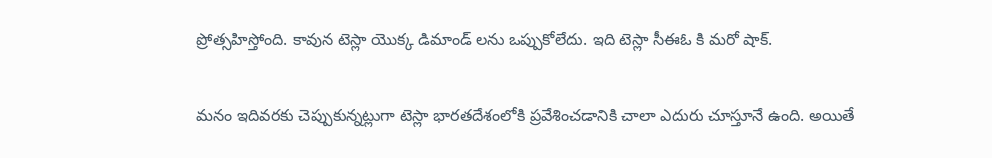ప్రోత్సహిస్తోంది. కావున టెస్లా యొక్క డిమాండ్ లను ఒప్పుకోలేదు. ఇది టెస్లా సీఈఓ కి మరో షాక్.

మనం ఇదివరకు చెప్పుకున్నట్లుగా టెస్లా భారతదేశంలోకి ప్రవేశించడానికి చాలా ఎదురు చూస్తూనే ఉంది. అయితే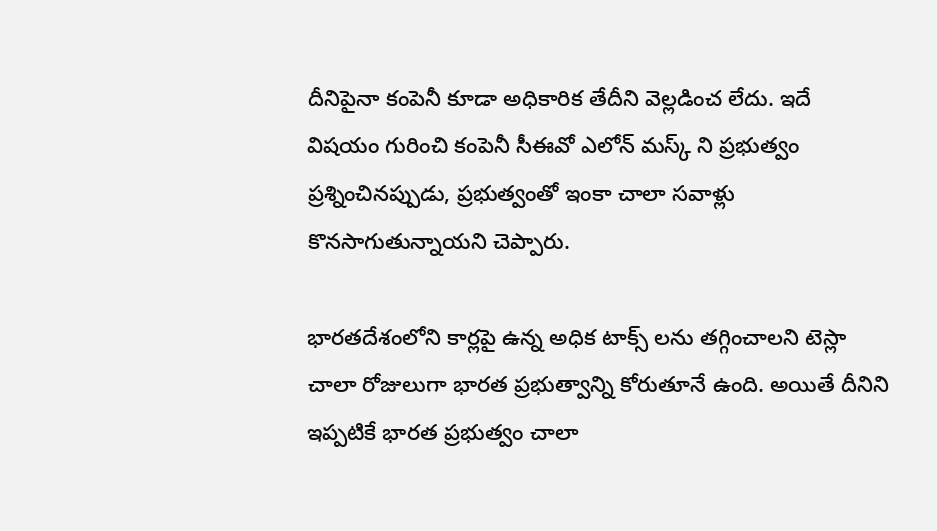దీనిపైనా కంపెనీ కూడా అధికారిక తేదీని వెల్లడించ లేదు. ఇదే విషయం గురించి కంపెనీ సీఈవో ఎలోన్ మస్క్ ని ప్రభుత్వం ప్రశ్నించినప్పుడు, ప్రభుత్వంతో ఇంకా చాలా సవాళ్లు కొనసాగుతున్నాయని చెప్పారు.

భారతదేశంలోని కార్లపై ఉన్న అధిక టాక్స్ లను తగ్గించాలని టెస్లా చాలా రోజులుగా భారత ప్రభుత్వాన్ని కోరుతూనే ఉంది. అయితే దీనిని ఇప్పటికే భారత ప్రభుత్వం చాలా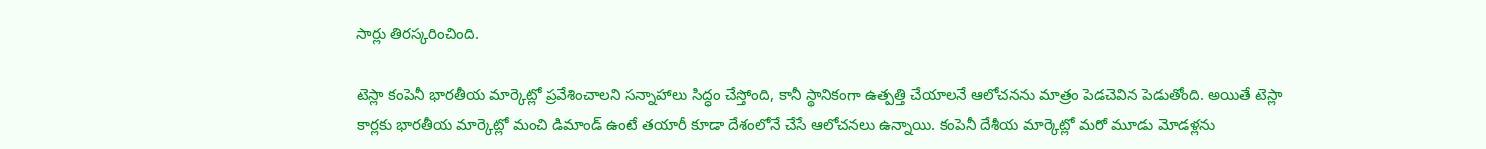సార్లు తిరస్కరించింది.

టెస్లా కంపెనీ భారతీయ మార్కెట్లో ప్రవేశించాలని సన్నాహాలు సిద్ధం చేస్తోంది, కానీ స్థానికంగా ఉత్పత్తి చేయాలనే ఆలోచనను మాత్రం పెడచెవిన పెడుతోంది. అయితే టెస్లా కార్లకు భారతీయ మార్కెట్లో మంచి డిమాండ్ ఉంటే తయారీ కూడా దేశంలోనే చేసే ఆలోచనలు ఉన్నాయి. కంపెనీ దేశీయ మార్కెట్లో మరో మూడు మోడళ్లను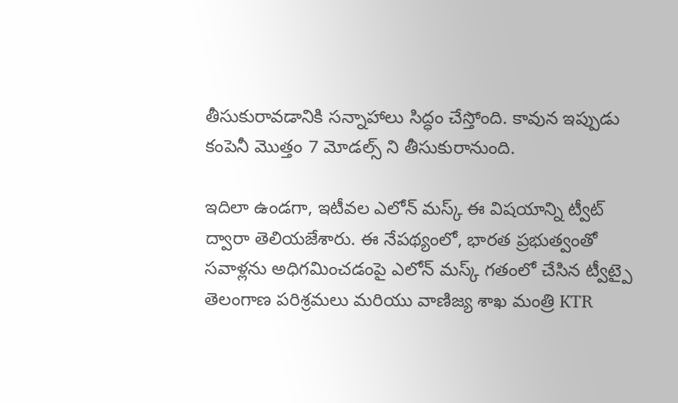తీసుకురావడానికి సన్నాహాలు సిద్ధం చేస్తోంది. కావున ఇప్పుడు కంపెనీ మొత్తం 7 మోడల్స్ ని తీసుకురానుంది.

ఇదిలా ఉండగా, ఇటీవల ఎలోన్ మస్క్ ఈ విషయాన్ని ట్వీట్ ద్వారా తెలియజేశారు. ఈ నేపథ్యంలో, భారత ప్రభుత్వంతో సవాళ్లను అధిగమించడంపై ఎలోన్ మస్క్ గతంలో చేసిన ట్వీట్పై తెలంగాణ పరిశ్రమలు మరియు వాణిజ్య శాఖ మంత్రి KTR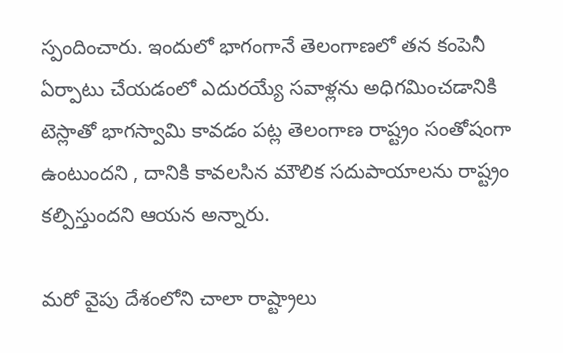స్పందించారు. ఇందులో భాగంగానే తెలంగాణలో తన కంపెనీ ఏర్పాటు చేయడంలో ఎదురయ్యే సవాళ్లను అధిగమించడానికి టెస్లాతో భాగస్వామి కావడం పట్ల తెలంగాణ రాష్ట్రం సంతోషంగా ఉంటుందని , దానికి కావలసిన మౌలిక సదుపాయాలను రాష్ట్రం కల్పిస్తుందని ఆయన అన్నారు.

మరో వైపు దేశంలోని చాలా రాష్ట్రాలు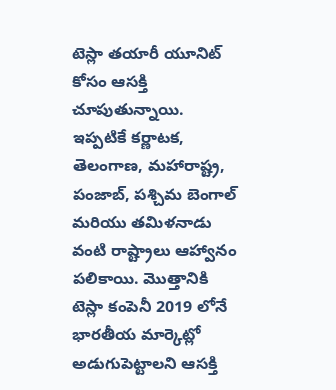టెస్లా తయారీ యూనిట్ కోసం ఆసక్తి చూపుతున్నాయి. ఇప్పటికే కర్ణాటక, తెలంగాణ, మహారాష్ట్ర, పంజాబ్, పశ్చిమ బెంగాల్ మరియు తమిళనాడు వంటి రాష్ట్రాలు ఆహ్వానం పలికాయి. మొత్తానికి టెస్లా కంపెనీ 2019 లోనే భారతీయ మార్కెట్లో అడుగుపెట్టాలని ఆసక్తి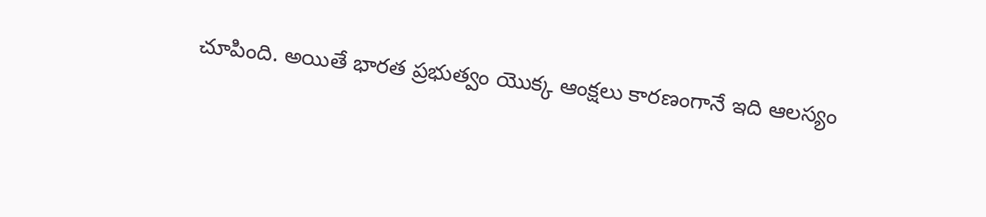చూపింది. అయితే భారత ప్రభుత్వం యొక్క ఆంక్షలు కారణంగానే ఇది ఆలస్యం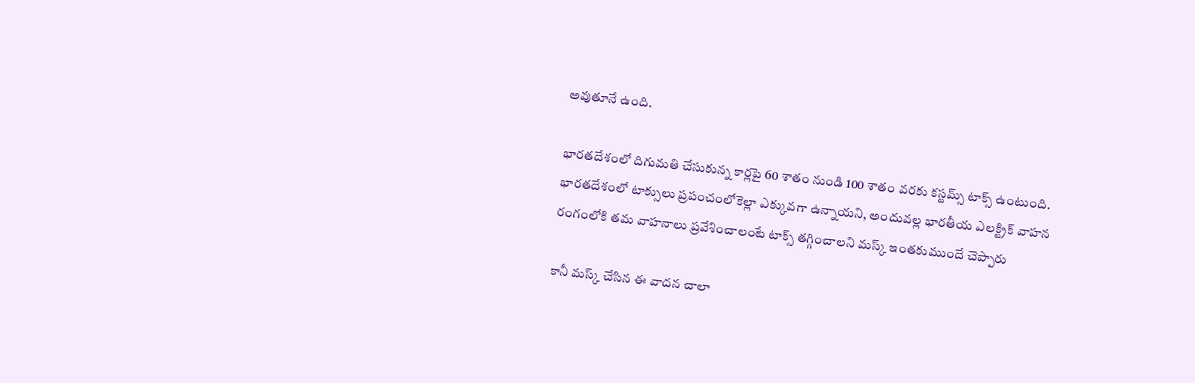అవుతూనే ఉంది.

భారతదేశంలో దిగుమతి చేసుకున్న కార్లపై 60 శాతం నుండి 100 శాతం వరకు కస్టమ్స్ టాక్స్ ఉంటుంది. భారతదేశంలో టాక్సులు ప్రపంచంలోకెల్లా ఎక్కువగా ఉన్నాయని, అందువల్ల భారతీయ ఎలక్ట్రిక్ వాహన రంగంలోకి తమ వాహనాలు ప్రవేశించాలంటే టాక్స్ తగ్గించాలని మస్క్ ఇంతకుముందే చెప్పారు

కానీ మస్క్ చేసిన ఈ వాదన చాలా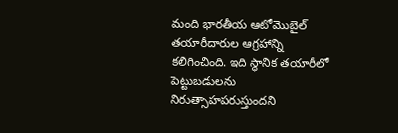మంది భారతీయ ఆటోమొబైల్ తయారీదారుల ఆగ్రహాన్ని కలిగించింది. ఇది స్థానిక తయారీలో పెట్టుబడులను నిరుత్సాహపరుస్తుందని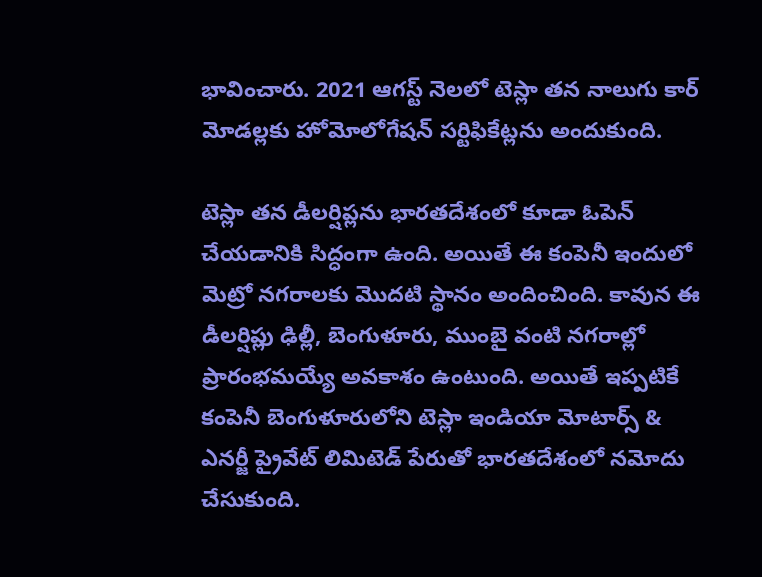భావించారు. 2021 ఆగస్ట్ నెలలో టెస్లా తన నాలుగు కార్ మోడల్లకు హోమోలోగేషన్ సర్టిఫికేట్లను అందుకుంది.

టెస్లా తన డీలర్షిప్లను భారతదేశంలో కూడా ఓపెన్ చేయడానికి సిద్ధంగా ఉంది. అయితే ఈ కంపెనీ ఇందులో మెట్రో నగరాలకు మొదటి స్థానం అందించింది. కావున ఈ డీలర్షిప్లు ఢిల్లీ, బెంగుళూరు, ముంబై వంటి నగరాల్లో ప్రారంభమయ్యే అవకాశం ఉంటుంది. అయితే ఇప్పటికే కంపెనీ బెంగుళూరులోని టెస్లా ఇండియా మోటార్స్ & ఎనర్జీ ప్రైవేట్ లిమిటెడ్ పేరుతో భారతదేశంలో నమోదు చేసుకుంది.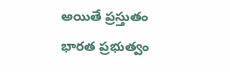అయితే ప్రస్తుతం భారత ప్రభుత్వం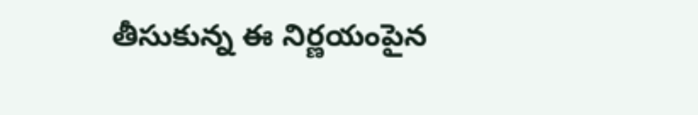తీసుకున్న ఈ నిర్ణయంపైన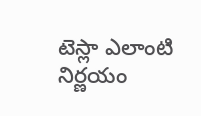టెస్లా ఎలాంటి నిర్ణయం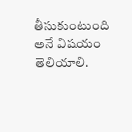తీసుకుంటుంది అనే విషయం తెలియాలి.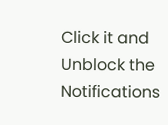Click it and Unblock the Notifications